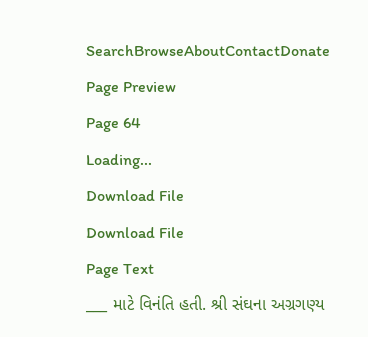SearchBrowseAboutContactDonate
Page Preview
Page 64
Loading...
Download File
Download File
Page Text
___ માટે વિનંતિ હતી. શ્રી સંઘના અગ્રગણ્ય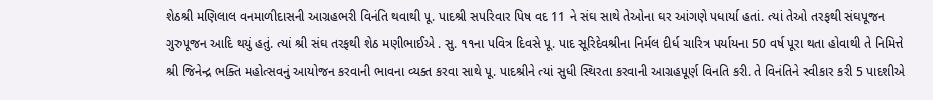શેઠશ્રી મણિલાલ વનમાળીદાસની આગ્રહભરી વિનંતિ થવાથી પૂ. પાદશ્રી સપરિવાર પિષ વદ 11 ને સંઘ સાથે તેઓના ઘર આંગણે પધાર્યા હતાં. ત્યાં તેઓ તરફથી સંઘપૂજન ગુરુપૂજન આદિ થયું હતું. ત્યાં શ્રી સંઘ તરફથી શેઠ મણીભાઈએ . સુ. ૧૧ના પવિત્ર દિવસે પૂ. પાદ સૂરિદેવશ્રીના નિર્મલ દીર્ધ ચારિત્ર પર્યાયના 50 વર્ષ પૂરા થતા હોવાથી તે નિમિત્તે શ્રી જિનેન્દ્ર ભક્તિ મહોત્સવનું આયોજન કરવાની ભાવના વ્યક્ત કરવા સાથે પૂ. પાદશ્રીને ત્યાં સુધી સ્થિરતા કરવાની આગ્રહપૂર્ણ વિનતિ કરી. તે વિનંતિને સ્વીકાર કરી 5 પાદશીએ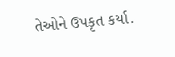તેઓને ઉપકૃત કર્યા.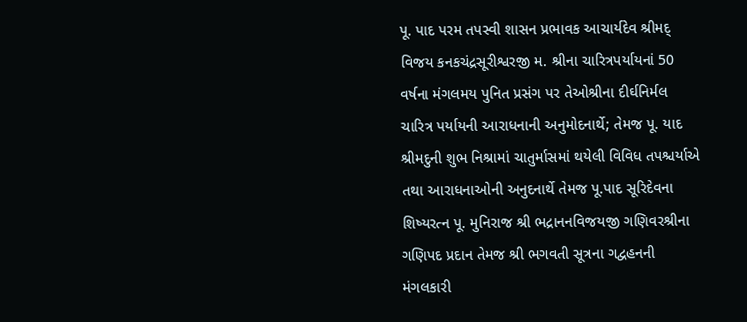પૂ. પાદ પરમ તપસ્વી શાસન પ્રભાવક આચાર્યદેવ શ્રીમદ્ વિજય કનકચંદ્રસૂરીશ્વરજી મ. શ્રીના ચારિત્રપર્યાયનાં 50 વર્ષના મંગલમય પુનિત પ્રસંગ પર તેઓશ્રીના દીર્ઘનિર્મલ ચારિત્ર પર્યાયની આરાધનાની અનુમોદનાર્થે; તેમજ પૂ. યાદ શ્રીમદુની શુભ નિશ્રામાં ચાતુર્માસમાં થયેલી વિવિધ તપશ્ચર્યાએ તથા આરાધનાઓની અનુદનાર્થે તેમજ પૂ.પાદ સૂરિદેવના શિષ્યરત્ન પૂ. મુનિરાજ શ્રી ભદ્રાનનવિજયજી ગણિવરશ્રીના ગણિપદ પ્રદાન તેમજ શ્રી ભગવતી સૂત્રના ગદ્વહનની મંગલકારી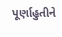પૂર્ણાહુતીને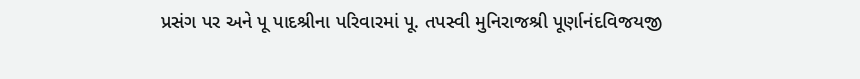પ્રસંગ પર અને પૂ પાદશ્રીના પરિવારમાં પૂ. તપસ્વી મુનિરાજશ્રી પૂર્ણાનંદવિજયજી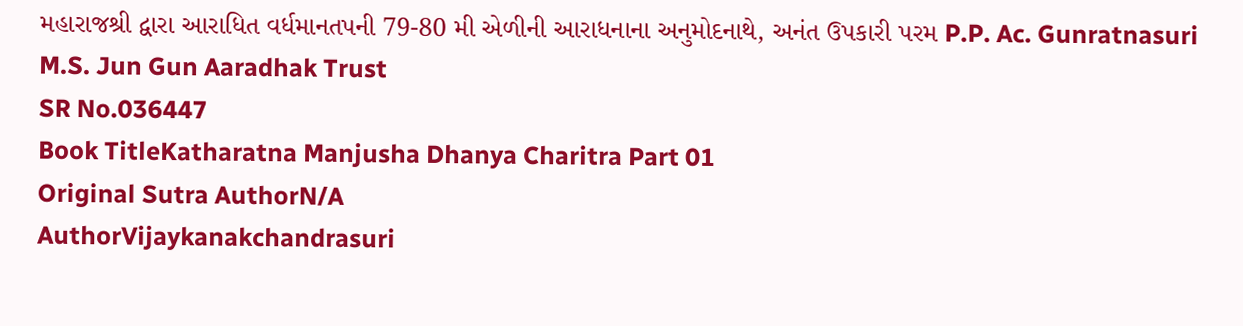મહારાજશ્રી દ્વારા આરાધિત વર્ધમાનતપની 79-80 મી એળીની આરાધનાના અનુમોદનાથે, અનંત ઉપકારી પરમ P.P. Ac. Gunratnasuri M.S. Jun Gun Aaradhak Trust
SR No.036447
Book TitleKatharatna Manjusha Dhanya Charitra Part 01
Original Sutra AuthorN/A
AuthorVijaykanakchandrasuri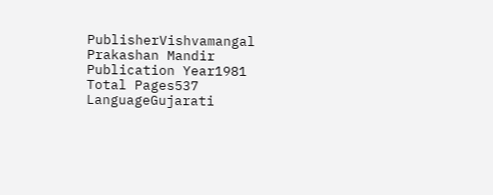PublisherVishvamangal Prakashan Mandir
Publication Year1981
Total Pages537
LanguageGujarati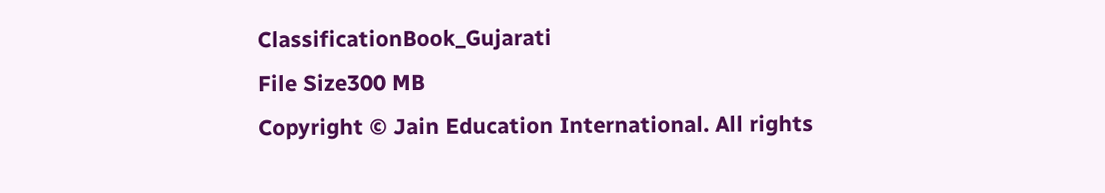ClassificationBook_Gujarati
File Size300 MB
Copyright © Jain Education International. All rights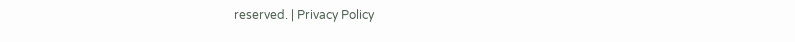reserved. | Privacy Policy